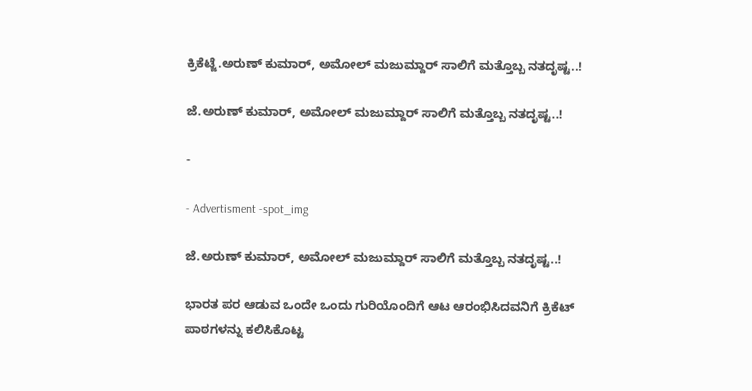ಕ್ರಿಕೆಟ್ಜೆ.ಅರುಣ್ ಕುಮಾರ್, ಅಮೋಲ್ ಮಜುಮ್ದಾರ್ ಸಾಲಿಗೆ ಮತ್ತೊಬ್ಬ ನತದೃಷ್ಟ..!

ಜೆ.ಅರುಣ್ ಕುಮಾರ್, ಅಮೋಲ್ ಮಜುಮ್ದಾರ್ ಸಾಲಿಗೆ ಮತ್ತೊಬ್ಬ ನತದೃಷ್ಟ..!

-

- Advertisment -spot_img

ಜೆ.ಅರುಣ್ ಕುಮಾರ್, ಅಮೋಲ್ ಮಜುಮ್ದಾರ್ ಸಾಲಿಗೆ ಮತ್ತೊಬ್ಬ ನತದೃಷ್ಟ..!

ಭಾರತ ಪರ ಆಡುವ ಒಂದೇ ಒಂದು ಗುರಿಯೊಂದಿಗೆ ಆಟ ಆರಂಭಿಸಿದವನಿಗೆ ಕ್ರಿಕೆಟ್ ಪಾಠಗಳನ್ನು ಕಲಿಸಿಕೊಟ್ಟ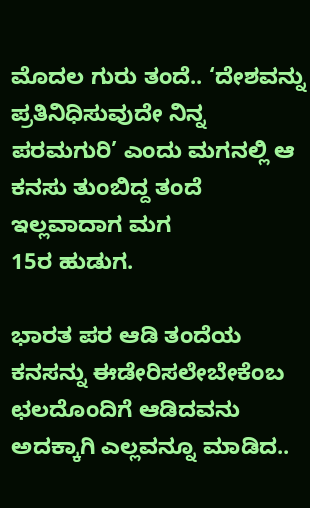ಮೊದಲ ಗುರು ತಂದೆ.. ‘ದೇಶವನ್ನು ಪ್ರತಿನಿಧಿಸುವುದೇ ನಿನ್ನ ಪರಮಗುರಿ’ ಎಂದು ಮಗನಲ್ಲಿ ಆ ಕನಸು ತುಂಬಿದ್ದ ತಂದೆ ಇಲ್ಲವಾದಾಗ ಮಗ
15ರ ಹುಡುಗ.

ಭಾರತ ಪರ ಆಡಿ ತಂದೆಯ ಕನಸನ್ನು ಈಡೇರಿಸಲೇಬೇಕೆಂಬ ಛಲದೊಂದಿಗೆ ಆಡಿದವನು ಅದಕ್ಕಾಗಿ ಎಲ್ಲವನ್ನೂ ಮಾಡಿದ..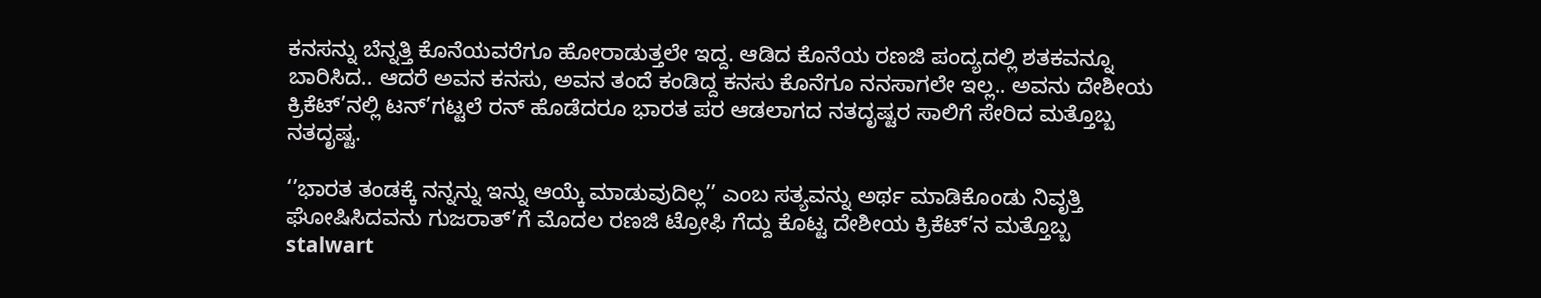ಕನಸನ್ನು ಬೆನ್ನತ್ತಿ ಕೊನೆಯವರೆಗೂ ಹೋರಾಡುತ್ತಲೇ ಇದ್ದ. ಆಡಿದ ಕೊನೆಯ ರಣಜಿ ಪಂದ್ಯದಲ್ಲಿ ಶತಕವನ್ನೂ ಬಾರಿಸಿದ.. ಆದರೆ ಅವನ ಕನಸು, ಅವನ ತಂದೆ ಕಂಡಿದ್ದ ಕನಸು ಕೊನೆಗೂ ನನಸಾಗಲೇ ಇಲ್ಲ.. ಅವನು ದೇಶೀಯ ಕ್ರಿಕೆಟ್’ನಲ್ಲಿ ಟನ್’ಗಟ್ಟಲೆ ರನ್ ಹೊಡೆದರೂ ಭಾರತ ಪರ ಆಡಲಾಗದ ನತದೃಷ್ಟರ ಸಾಲಿಗೆ ಸೇರಿದ ಮತ್ತೊಬ್ಬ ನತದೃಷ್ಟ.

‘’ಭಾರತ ತಂಡಕ್ಕೆ ನನ್ನನ್ನು ಇನ್ನು ಆಯ್ಕೆ ಮಾಡುವುದಿಲ್ಲ’’ ಎಂಬ ಸತ್ಯವನ್ನು ಅರ್ಥ ಮಾಡಿಕೊಂಡು ನಿವೃತ್ತಿ ಘೋಷಿಸಿದವನು ಗುಜರಾತ್’ಗೆ ಮೊದಲ ರಣಜಿ ಟ್ರೋಫಿ ಗೆದ್ದು ಕೊಟ್ಟ ದೇಶೀಯ ಕ್ರಿಕೆಟ್’ನ ಮತ್ತೊಬ್ಬ stalwart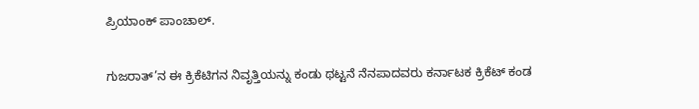ಪ್ರಿಯಾಂಕ್ ಪಾಂಚಾಲ್.

ಗುಜರಾತ್’ನ ಈ ಕ್ರಿಕೆಟಿಗನ ನಿವೃತ್ತಿಯನ್ನು ಕಂಡು ಥಟ್ಟನೆ ನೆನಪಾದವರು ಕರ್ನಾಟಕ ಕ್ರಿಕೆಟ್ ಕಂಡ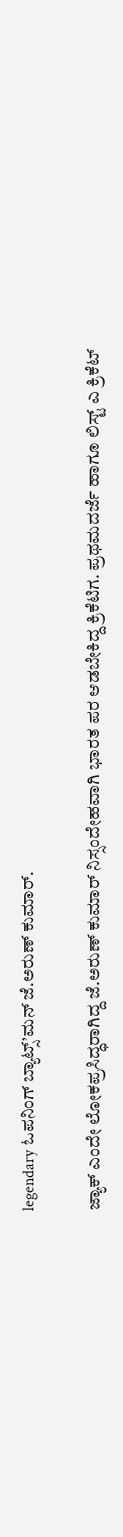legendary ಓಪನಿಂಗ್ ಬ್ಯಾಟ್ಸ್’ಮನ್ ಜೆ.ಅರುಣ್ ಕುಮಾರ್.

ಜ್ಯಾಕ್ ಎಂದೇ ಲೋಕಪ್ರಸಿದ್ಧರಾಗಿದ್ದ ಜೆ.ಅರುಣ್ ಕುಮಾರ್ ನಿಸ್ಸಂದೇಹವಾಗಿ ಭಾರತ ಪರ ಆಡಬೇಕಿದ್ದ ಕ್ರಿಕೆಟಿಗ. ಪ್ರಥಮದರ್ಜೆ ಹಾಗೂ ಲಿಸ್ಟ್ ಎ ಕ್ರಿಕೆಟ್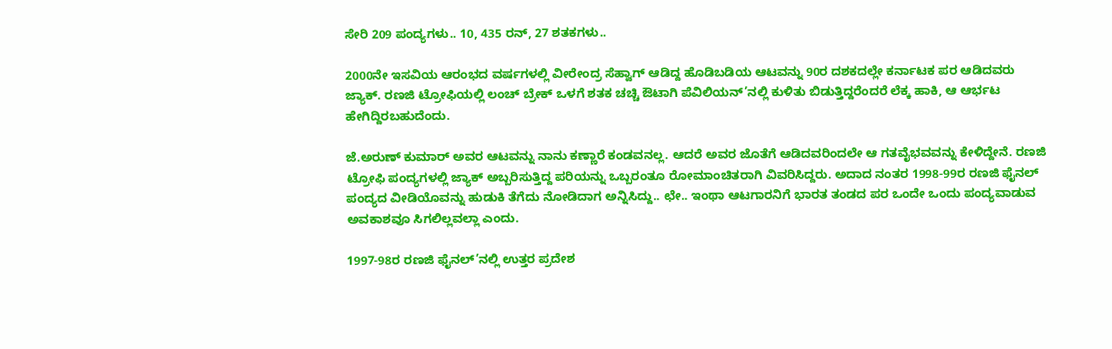ಸೇರಿ 209 ಪಂದ್ಯಗಳು.. 10, 435 ರನ್, 27 ಶತಕಗಳು..

2000ನೇ ಇಸವಿಯ ಆರಂಭದ ವರ್ಷಗಳಲ್ಲಿ ವೀರೇಂದ್ರ ಸೆಹ್ವಾಗ್ ಆಡಿದ್ದ ಹೊಡಿಬಡಿಯ ಆಟವನ್ನು 90ರ ದಶಕದಲ್ಲೇ ಕರ್ನಾಟಕ ಪರ ಆಡಿದವರು ಜ್ಯಾಕ್. ರಣಜಿ ಟ್ರೋಫಿಯಲ್ಲಿ ಲಂಚ್ ಬ್ರೇಕ್ ಒಳಗೆ ಶತಕ ಚಚ್ಚಿ ಔಟಾಗಿ ಪೆವಿಲಿಯನ್’ನಲ್ಲಿ ಕುಳಿತು ಬಿಡುತ್ತಿದ್ದರೆಂದರೆ ಲೆಕ್ಕ ಹಾಕಿ, ಆ ಆರ್ಭಟ ಹೇಗಿದ್ದಿರಬಹುದೆಂದು.

ಜೆ.ಅರುಣ್ ಕುಮಾರ್ ಅವರ ಆಟವನ್ನು ನಾನು ಕಣ್ಣಾರೆ ಕಂಡವನಲ್ಲ. ಆದರೆ ಅವರ ಜೊತೆಗೆ ಆಡಿದವರಿಂದಲೇ ಆ ಗತವೈಭವವನ್ನು ಕೇಳಿದ್ದೇನೆ. ರಣಜಿ ಟ್ರೋಫಿ ಪಂದ್ಯಗಳಲ್ಲಿ ಜ್ಯಾಕ್ ಅಬ್ಬರಿಸುತ್ತಿದ್ದ ಪರಿಯನ್ನು ಒಬ್ಬರಂತೂ ರೋಮಾಂಚಿತರಾಗಿ ವಿವರಿಸಿದ್ದರು. ಅದಾದ ನಂತರ 1998-99ರ ರಣಜಿ ಫೈನಲ್ ಪಂದ್ಯದ ವೀಡಿಯೊವನ್ನು ಹುಡುಕಿ ತೆಗೆದು ನೋಡಿದಾಗ ಅನ್ನಿಸಿದ್ದು.. ಛೇ.. ಇಂಥಾ ಆಟಗಾರನಿಗೆ ಭಾರತ ತಂಡದ ಪರ ಒಂದೇ ಒಂದು ಪಂದ್ಯವಾಡುವ ಅವಕಾಶವೂ ಸಿಗಲಿಲ್ಲವಲ್ಲಾ ಎಂದು.

1997-98ರ ರಣಜಿ ಫೈನಲ್’ನಲ್ಲಿ ಉತ್ತರ ಪ್ರದೇಶ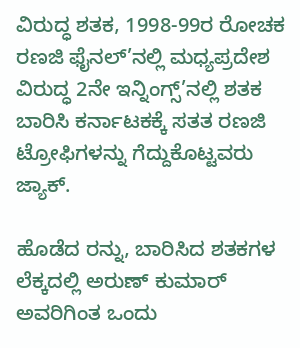ವಿರುದ್ಧ ಶತಕ, 1998-99ರ ರೋಚಕ ರಣಜಿ ಫೈನಲ್’ನಲ್ಲಿ ಮಧ್ಯಪ್ರದೇಶ ವಿರುದ್ಧ 2ನೇ ಇನ್ನಿಂಗ್ಸ್’ನಲ್ಲಿ ಶತಕ ಬಾರಿಸಿ ಕರ್ನಾಟಕಕ್ಕೆ ಸತತ ರಣಜಿ ಟ್ರೋಫಿಗಳನ್ನು ಗೆದ್ದುಕೊಟ್ಟವರು ಜ್ಯಾಕ್.

ಹೊಡೆದ ರನ್ನು, ಬಾರಿಸಿದ ಶತಕಗಳ ಲೆಕ್ಕದಲ್ಲಿ ಅರುಣ್ ಕುಮಾರ್ ಅವರಿಗಿಂತ ಒಂದು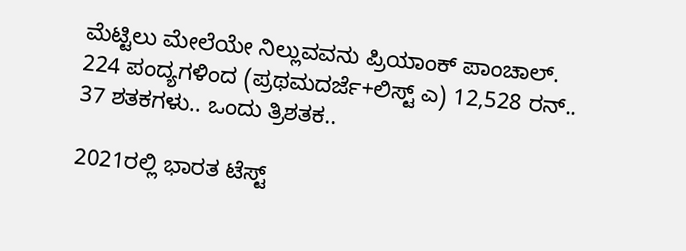ಮೆಟ್ಟಿಲು ಮೇಲೆಯೇ ನಿಲ್ಲುವವನು ಪ್ರಿಯಾಂಕ್ ಪಾಂಚಾಲ್.
224 ಪಂದ್ಯಗಳಿಂದ (ಪ್ರಥಮದರ್ಜೆ+ಲಿಸ್ಟ್ ಎ) 12,528 ರನ್.. 37 ಶತಕಗಳು.. ಒಂದು ತ್ರಿಶತಕ..

2021ರಲ್ಲಿ ಭಾರತ ಟೆಸ್ಟ್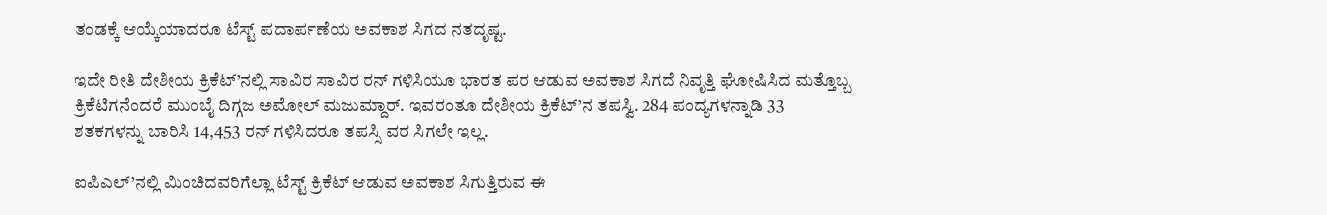ತಂಡಕ್ಕೆ ಆಯ್ಕೆಯಾದರೂ ಟೆಸ್ಟ್ ಪದಾರ್ಪಣೆಯ ಅವಕಾಶ ಸಿಗದ ನತದೃಷ್ಟ.

ಇದೇ ರೀತಿ ದೇಶೀಯ ಕ್ರಿಕೆಟ್’ನಲ್ಲಿ ಸಾವಿರ ಸಾವಿರ ರನ್ ಗಳಿಸಿಯೂ ಭಾರತ ಪರ ಆಡುವ ಅವಕಾಶ ಸಿಗದೆ ನಿವೃತ್ತಿ ಘೋಷಿಸಿದ ಮತ್ತೊಬ್ಬ ಕ್ರಿಕೆಟಿಗನೆಂದರೆ ಮುಂಬೈ ದಿಗ್ಗಜ ಅಮೋಲ್ ಮಜುಮ್ದಾರ್. ಇವರಂತೂ ದೇಶೀಯ ಕ್ರಿಕೆಟ್’ನ ತಪಸ್ವಿ. 284 ಪಂದ್ಯಗಳನ್ನಾಡಿ 33 ಶತಕಗಳನ್ನು ಬಾರಿಸಿ 14,453 ರನ್ ಗಳಿಸಿದರೂ ತಪಸ್ಸಿ ವರ ಸಿಗಲೇ ಇಲ್ಲ.

ಐಪಿಎಲ್’ನಲ್ಲಿ ಮಿಂಚಿದವರಿಗೆಲ್ಲಾ ಟೆಸ್ಟ್ ಕ್ರಿಕೆಟ್ ಆಡುವ ಅವಕಾಶ ಸಿಗುತ್ತಿರುವ ಈ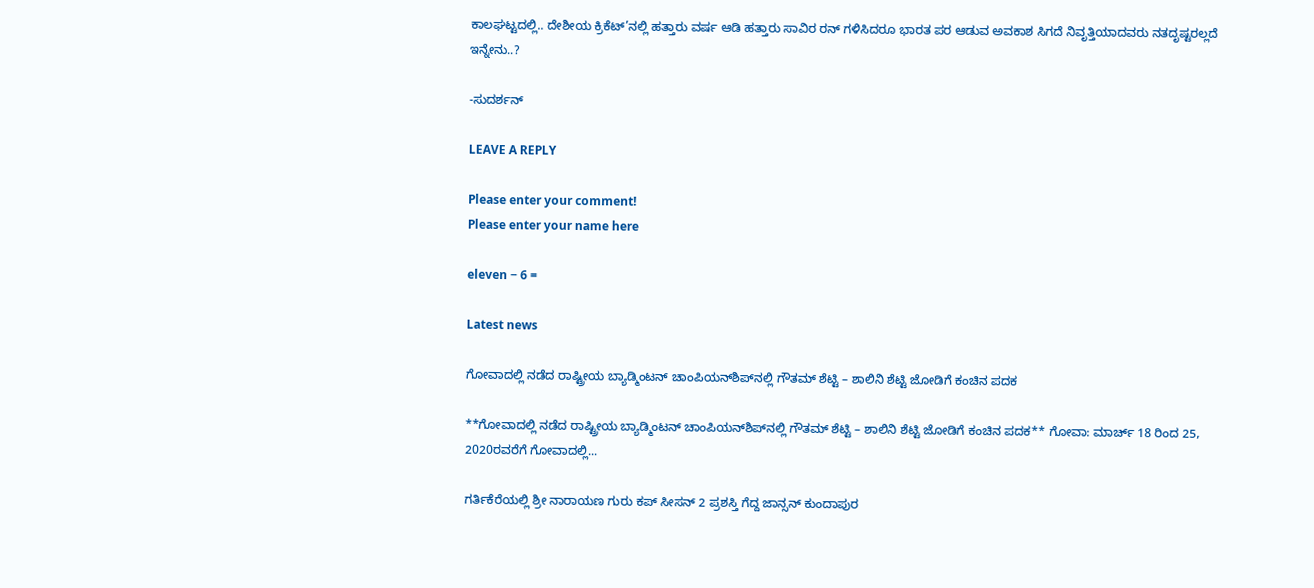ಕಾಲಘಟ್ಟದಲ್ಲಿ.. ದೇಶೀಯ ಕ್ರಿಕೆಟ್’ನಲ್ಲಿ ಹತ್ತಾರು ವರ್ಷ ಆಡಿ ಹತ್ತಾರು ಸಾವಿರ ರನ್ ಗಳಿಸಿದರೂ ಭಾರತ ಪರ ಆಡುವ ಅವಕಾಶ ಸಿಗದೆ ನಿವೃತ್ತಿಯಾದವರು ನತದೃಷ್ಟರಲ್ಲದೆ ಇನ್ನೇನು..?

-ಸುದರ್ಶನ್

LEAVE A REPLY

Please enter your comment!
Please enter your name here

eleven − 6 =

Latest news

ಗೋವಾದಲ್ಲಿ ನಡೆದ ರಾಷ್ಟ್ರೀಯ ಬ್ಯಾಡ್ಮಿಂಟನ್ ಚಾಂಪಿಯನ್‌ಶಿಪ್‌ನಲ್ಲಿ ಗೌತಮ್ ಶೆಟ್ಟಿ – ಶಾಲಿನಿ ಶೆಟ್ಟಿ ಜೋಡಿಗೆ ಕಂಚಿನ ಪದಕ

**ಗೋವಾದಲ್ಲಿ ನಡೆದ ರಾಷ್ಟ್ರೀಯ ಬ್ಯಾಡ್ಮಿಂಟನ್ ಚಾಂಪಿಯನ್‌ಶಿಪ್‌ನಲ್ಲಿ ಗೌತಮ್ ಶೆಟ್ಟಿ – ಶಾಲಿನಿ ಶೆಟ್ಟಿ ಜೋಡಿಗೆ ಕಂಚಿನ ಪದಕ** ಗೋವಾ: ಮಾರ್ಚ್ 18 ರಿಂದ 25, 2020ರವರೆಗೆ ಗೋವಾದಲ್ಲಿ...

ಗರ್ತಿಕೆರೆಯಲ್ಲಿ ಶ್ರೀ ನಾರಾಯಣ ಗುರು ಕಪ್ ಸೀಸನ್ 2 ಪ್ರಶಸ್ತಿ ಗೆದ್ದ ಜಾನ್ಸನ್ ಕುಂದಾಪುರ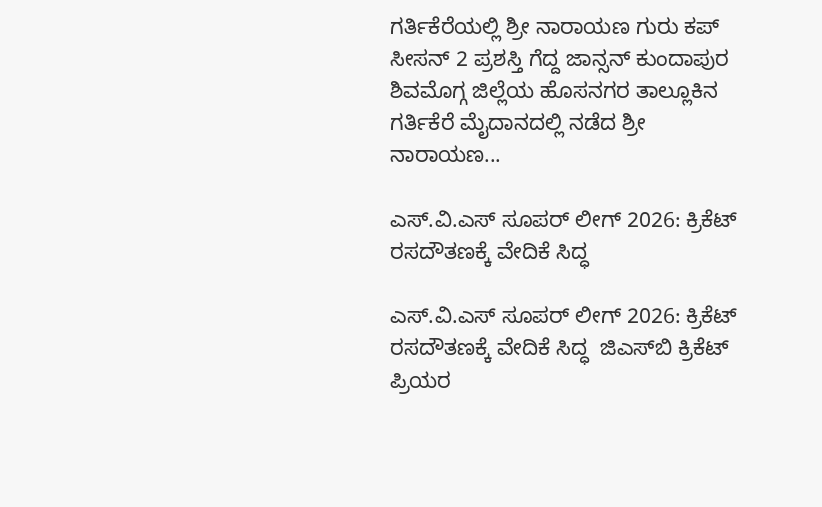ಗರ್ತಿಕೆರೆಯಲ್ಲಿ ಶ್ರೀ ನಾರಾಯಣ ಗುರು ಕಪ್ ಸೀಸನ್ 2 ಪ್ರಶಸ್ತಿ ಗೆದ್ದ ಜಾನ್ಸನ್ ಕುಂದಾಪುರ ಶಿವಮೊಗ್ಗ ಜಿಲ್ಲೆಯ ಹೊಸನಗರ ತಾಲ್ಲೂಕಿನ ಗರ್ತಿಕೆರೆ ಮೈದಾನದಲ್ಲಿ ನಡೆದ ಶ್ರೀ ನಾರಾಯಣ...

ಎಸ್.ವಿ.ಎಸ್ ಸೂಪರ್ ಲೀಗ್ 2026: ಕ್ರಿಕೆಟ್ ರಸದೌತಣಕ್ಕೆ ವೇದಿಕೆ ಸಿದ್ಧ

ಎಸ್.ವಿ.ಎಸ್ ಸೂಪರ್ ಲೀಗ್ 2026: ಕ್ರಿಕೆಟ್ ರಸದೌತಣಕ್ಕೆ ವೇದಿಕೆ ಸಿದ್ಧ  ಜಿಎಸ್‌ಬಿ ಕ್ರಿಕೆಟ್ ಪ್ರಿಯರ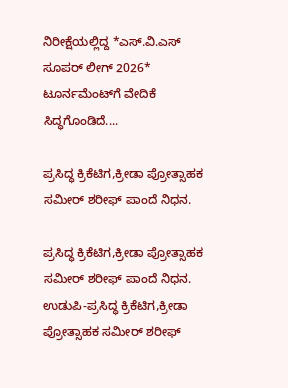ನಿರೀಕ್ಷೆಯಲ್ಲಿದ್ದ *ಎಸ್.ವಿ.ಎಸ್ ಸೂಪರ್ ಲೀಗ್ 2026* ಟೂರ್ನಮೆಂಟ್‌ಗೆ ವೇದಿಕೆ ಸಿದ್ಧಗೊಂಡಿದೆ....

ಪ್ರಸಿದ್ಧ ಕ್ರಿಕೆಟಿಗ,ಕ್ರೀಡಾ ಪ್ರೋತ್ಸಾಹಕ ಸಮೀರ್ ಶರೀಫ್ ಪಾಂದೆ ನಿಧನ.

ಪ್ರಸಿದ್ಧ ಕ್ರಿಕೆಟಿಗ,ಕ್ರೀಡಾ ಪ್ರೋತ್ಸಾಹಕ ಸಮೀರ್ ಶರೀಫ್ ಪಾಂದೆ ನಿಧನ. ಉಡುಪಿ-ಪ್ರಸಿದ್ಧ ಕ್ರಿಕೆಟಿಗ,ಕ್ರೀಡಾ ಪ್ರೋತ್ಸಾಹಕ ಸಮೀರ್ ಶರೀಫ್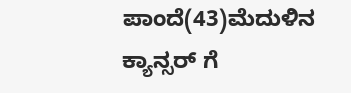ಪಾಂದೆ(43)ಮೆದುಳಿನ ಕ್ಯಾನ್ಸರ್ ಗೆ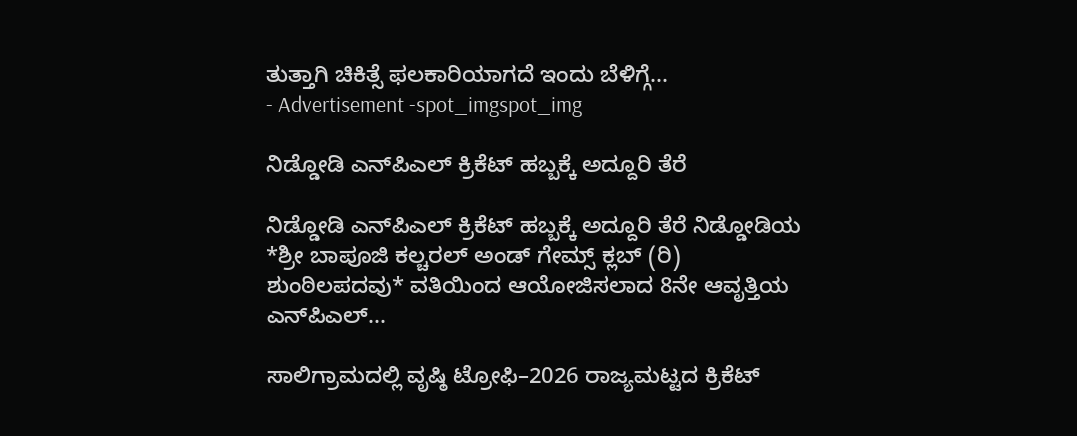ತುತ್ತಾಗಿ ಚಿಕಿತ್ಸೆ ಫಲಕಾರಿಯಾಗದೆ ಇಂದು ಬೆಳಿಗ್ಗೆ...
- Advertisement -spot_imgspot_img

ನಿಡ್ಡೋಡಿ ಎನ್‌ಪಿಎಲ್ ಕ್ರಿಕೆಟ್ ಹಬ್ಬಕ್ಕೆ ಅದ್ದೂರಿ ತೆರೆ

ನಿಡ್ಡೋಡಿ ಎನ್‌ಪಿಎಲ್ ಕ್ರಿಕೆಟ್ ಹಬ್ಬಕ್ಕೆ ಅದ್ದೂರಿ ತೆರೆ ನಿಡ್ಡೋಡಿಯ *ಶ್ರೀ ಬಾಪೂಜಿ ಕಲ್ಚರಲ್ ಅಂಡ್ ಗೇಮ್ಸ್ ಕ್ಲಬ್ (ರಿ) ಶುಂಠಿಲಪದವು* ವತಿಯಿಂದ ಆಯೋಜಿಸಲಾದ 8ನೇ ಆವೃತ್ತಿಯ ಎನ್‌ಪಿಎಲ್...

ಸಾಲಿಗ್ರಾಮದಲ್ಲಿ ವೃಷ್ಠಿ ಟ್ರೋಫಿ–2026 ರಾಜ್ಯಮಟ್ಟದ ಕ್ರಿಕೆಟ್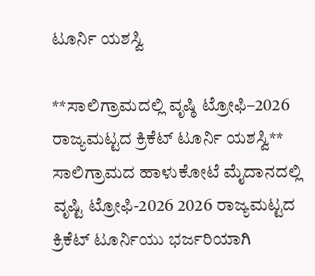ಟೂರ್ನಿ ಯಶಸ್ವಿ

**ಸಾಲಿಗ್ರಾಮದಲ್ಲಿ ವೃಷ್ಠಿ ಟ್ರೋಫಿ–2026 ರಾಜ್ಯಮಟ್ಟದ ಕ್ರಿಕೆಟ್ ಟೂರ್ನಿ ಯಶಸ್ವಿ** ಸಾಲಿಗ್ರಾಮದ ಹಾಳುಕೋಟೆ ಮೈದಾನದಲ್ಲಿ ವೃಷ್ಟಿ ಟ್ರೋಫಿ-2026 2026 ರಾಜ್ಯಮಟ್ಟದ ಕ್ರಿಕೆಟ್ ಟೂರ್ನಿಯು ಭರ್ಜರಿಯಾಗಿ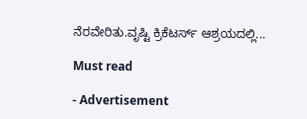ನೆರವೇರಿತು.ವೃಷ್ಟಿ ಕ್ರಿಕೆಟರ್ಸ್ ಆಶ್ರಯದಲ್ಲಿ...

Must read

- Advertisement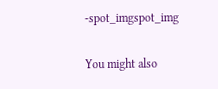-spot_imgspot_img

You might also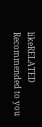likeRELATED
Recommended to you